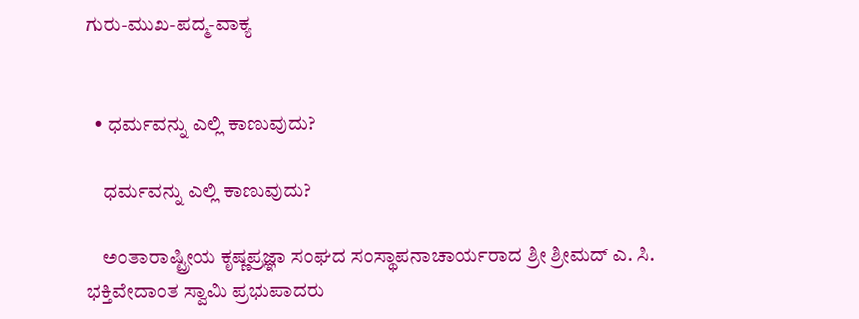ಗುರು-ಮುಖ-ಪದ್ಮ-ವಾಕ್ಯ


  • ಧರ್ಮವನ್ನು‌ ಎಲ್ಲಿ ಕಾಣುವುದು?

    ಧರ್ಮವನ್ನು‌ ಎಲ್ಲಿ ಕಾಣುವುದು?

    ಅಂತಾರಾಷ್ಟ್ರೀಯ ಕೃಷ್ಣಪ್ರಜ್ಞಾ ಸಂಘದ ಸಂಸ್ಥಾಪನಾಚಾರ್ಯರಾದ ಶ್ರೀ ಶ್ರೀಮದ್‌ ಎ. ಸಿ. ಭಕ್ತಿವೇದಾಂತ ಸ್ವಾಮಿ ಪ್ರಭುಪಾದರು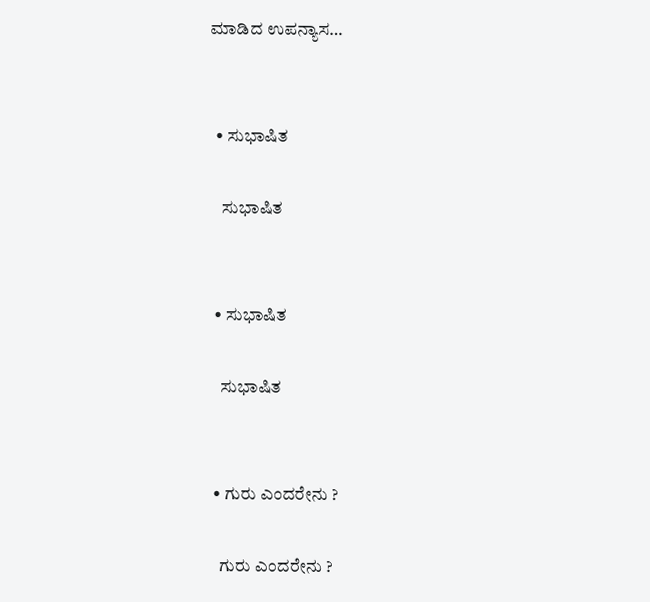ಮಾಡಿದ ಉಪನ್ಯಾಸ…


  • ಸುಭಾಷಿತ

    ಸುಭಾಷಿತ


  • ಸುಭಾಷಿತ

    ಸುಭಾಷಿತ


  • ಗುರು ಎಂದರೇನು ?

    ಗುರು ಎಂದರೇನು ?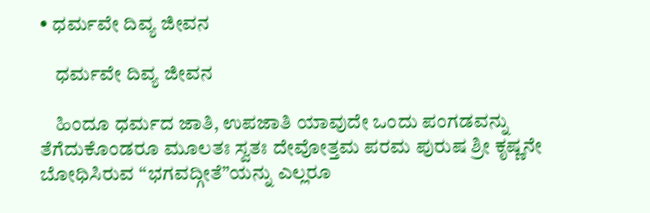• ಧರ್ಮವೇ ದಿವ್ಯ ಜೀವನ

    ಧರ್ಮವೇ ದಿವ್ಯ ಜೀವನ

    ಹಿಂದೂ ಧರ್ಮದ ಜಾತಿ, ಉಪಜಾತಿ ಯಾವುದೇ ಒಂದು ಪಂಗಡವನ್ನು ತೆಗೆದುಕೊಂಡರೂ ಮೂಲತಃ ಸ್ವತಃ ದೇವೋತ್ತಮ ಪರಮ ಪುರುಷ ಶ್ರೀ ಕೃಷ್ಣನೇ ಬೋಧಿಸಿರುವ “ಭಗವದ್ಗೀತೆ”ಯನ್ನು ಎಲ್ಲರೂ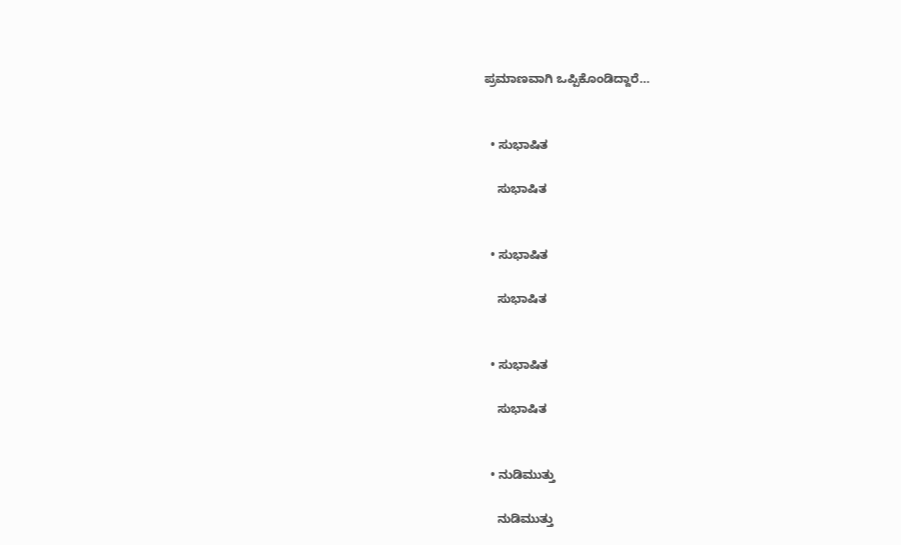ಪ್ರಮಾಣವಾಗಿ ಒಪ್ಪಿಕೊಂಡಿದ್ದಾರೆ…


  • ಸುಭಾಷಿತ

    ಸುಭಾಷಿತ


  • ಸುಭಾಷಿತ

    ಸುಭಾಷಿತ


  • ಸುಭಾಷಿತ

    ಸುಭಾಷಿತ


  • ನುಡಿಮುತ್ತು

    ನುಡಿಮುತ್ತು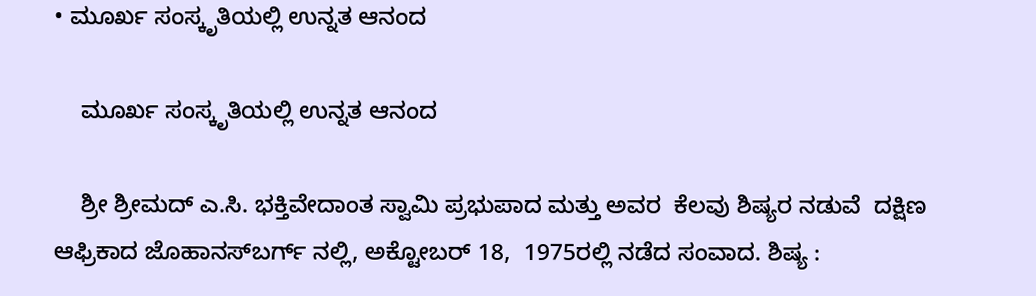• ಮೂರ್ಖ‌ ಸಂಸ್ಕೃತಿಯಲ್ಲಿ ಉನ್ನತ ಆನಂದ

    ಮೂರ್ಖ‌ ಸಂಸ್ಕೃತಿಯಲ್ಲಿ ಉನ್ನತ ಆನಂದ

    ಶ್ರೀ ಶ್ರೀಮದ್‌ ಎ.ಸಿ. ಭಕ್ತಿವೇದಾಂತ ಸ್ವಾಮಿ ಪ್ರಭುಪಾದ ಮತ್ತು ಅವರ  ಕೆಲವು ಶಿಷ್ಯರ ನಡುವೆ  ದಕ್ಷಿಣ ಆಫ್ರಿಕಾದ ಜೊಹಾನಸ್‌ಬರ್ಗ್‌ ನಲ್ಲಿ, ಅಕ್ಟೋಬರ್‌ 18,  1975ರಲ್ಲಿ ನಡೆದ ಸಂವಾದ. ಶಿಷ್ಯ :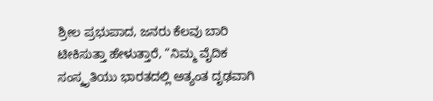ಶ್ರೀಲ ಪ್ರಭುಪಾದ, ಜನರು ಕೆಲವು ಬಾರಿ ಟೀಕಿಸುತ್ತಾ ಹೇಳುತ್ತಾರೆ, “ನಿಮ್ಮ ವೈದಿಕ ಸಂಸ್ಕೃತಿಯು ಭಾರತದಲ್ಲಿ ಅತ್ಯಂತ ದೃಢವಾಗಿ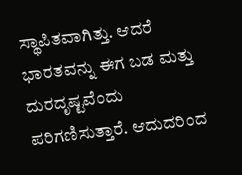ಸ್ಥಾಪಿತವಾಗಿತ್ತು. ಆದರೆ ಭಾರತವನ್ನು ಈಗ ಬಡ ಮತ್ತು ದುರದೃಷ್ಟವೆಂದು ಪರಿಗಣಿಸುತ್ತಾರೆ. ಆದುದರಿಂದ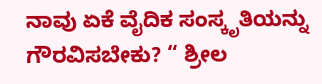ನಾವು ಏಕೆ ವೈದಿಕ ಸಂಸ್ಕೃತಿಯನ್ನು ಗೌರವಿಸಬೇಕು? “ ಶ್ರೀಲ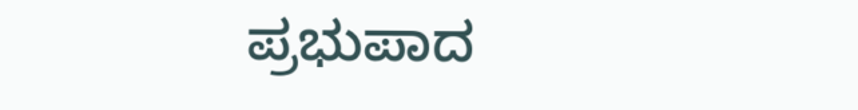ಪ್ರಭುಪಾದ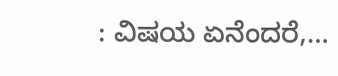: ವಿಷಯ ಏನೆಂದರೆ,…